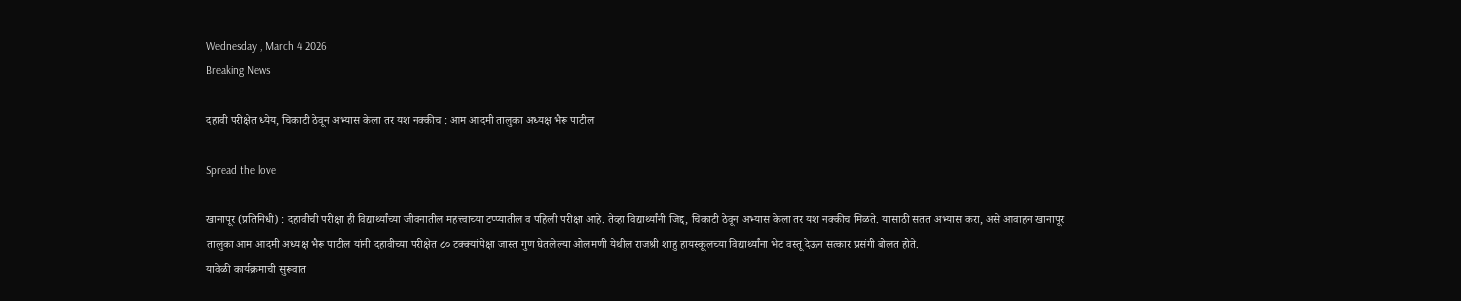Wednesday , March 4 2026
Breaking News

दहावी परीक्षेत ध्येय, चिकाटी ठेवून अभ्यास केला तर यश नक्कीच : आम आदमी तालुका अध्यक्ष भैरू पाटील

Spread the love

खानापूर (प्रतिनिधी) : दहावीची परीक्षा ही विद्यार्थ्यांच्या जीवनातील महत्त्वाच्या टप्प्यातील व पहिली परीक्षा आहे. तेव्हा विद्यार्थ्यांनी जिद्द, चिकाटी ठेवून अभ्यास केला तर यश नक्कीच मिळते. यासाठी सतत अभ्यास करा, असे आवाहन खानापूर तालुका आम आदमी अध्यक्ष भैरू पाटील यांनी दहावीच्या परीक्षेत ८० टक्क्यांपेक्षा जास्त गुण घेतलेल्या ओलमणी येथील राजश्री शाहु हायस्कूलच्या विद्यार्थ्यांना भेट वस्तू देऊन सत्कार प्रसंगी बोलत होते.
यावेळी कार्यक्रमाची सुरूवात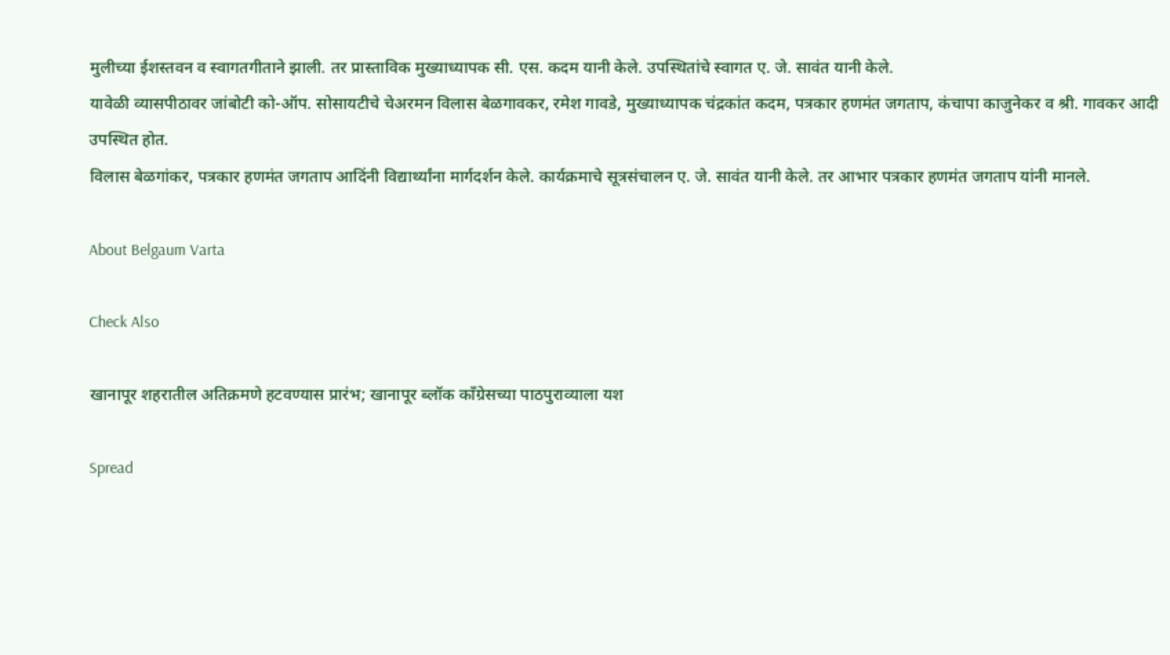मुलीच्या ईशस्तवन व स्वागतगीताने झाली. तर प्रास्ताविक मुख्याध्यापक सी. एस. कदम यानी केले. उपस्थितांचे स्वागत ए. जे. सावंत यानी केले.
यावेळी व्यासपीठावर जांबोटी को-ऑप. सोसायटीचे चेअरमन विलास बेळगावकर, रमेश गावडे, मुख्याध्यापक चंद्रकांत कदम, पत्रकार हणमंत जगताप, कंचापा काजुनेकर व श्री. गावकर आदी उपस्थित होत.
विलास बेळगांकर, पत्रकार हणमंत जगताप आदिंनी विद्यार्थ्यांना मार्गदर्शन केले. कार्यक्रमाचे सूत्रसंचालन ए. जे. सावंत यानी केले. तर आभार पत्रकार हणमंत जगताप यांनी मानले.

About Belgaum Varta

Check Also

खानापूर शहरातील अतिक्रमणे हटवण्यास प्रारंभ; खानापूर ब्लॉक काँग्रेसच्या पाठपुराव्याला यश

Spread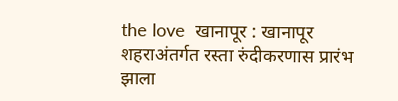the love  खानापूर : खानापूर शहराअंतर्गत रस्ता रुंदीकरणास प्रारंभ झाला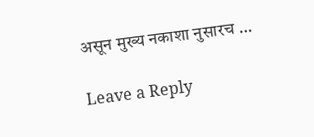असून मुख्य नकाशा नुसारच …

Leave a Reply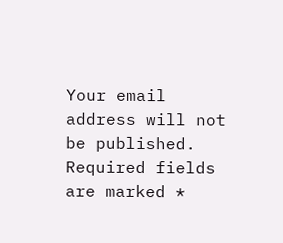Your email address will not be published. Required fields are marked *